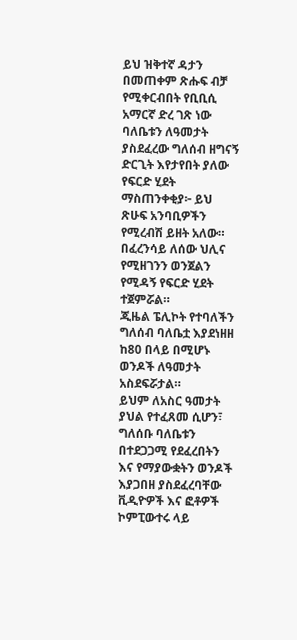ይህ ዝቅተኛ ዳታን በመጠቀም ጽሑፍ ብቻ የሚቀርብበት የቢቢሲ አማርኛ ድረ ገጽ ነው
ባለቤቱን ለዓመታት ያስደፈረው ግለሰብ ዘግናኝ ድርጊት እየታየበት ያለው የፍርድ ሂደት
ማስጠንቀቂያ፦ ይህ ጽሁፍ አንባቢዎችን የሚረብሽ ይዘት አለው።
በፈረንሳይ ለሰው ህሊና የሚዘገንን ወንጀልን የሚዳኝ የፍርድ ሂደት ተጀምሯል።
ጂዜል ፔሊኮት የተባለችን ግለሰብ ባለቤቷ እያደነዘዘ ከ80 በላይ በሚሆኑ ወንዶች ለዓመታት አስደፍሯታል።
ይህም ለአስር ዓመታት ያህል የተፈጸመ ሲሆን፣ ግለሰቡ ባለቤቱን በተደጋጋሚ የደፈረበትን እና የማያውቋትን ወንዶች እያጋበዘ ያስደፈረባቸው ቪዲዮዎች እና ፎቶዎች ኮምፒውተሩ ላይ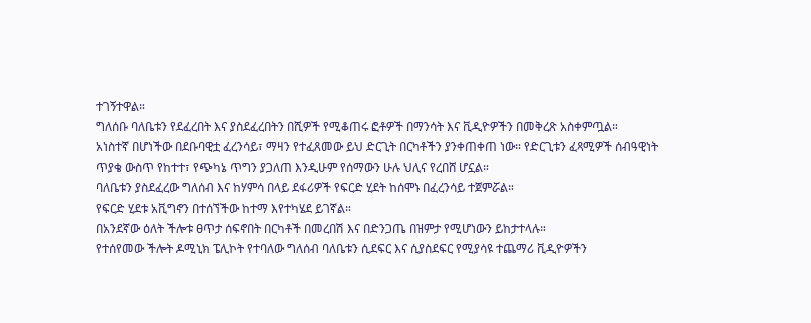ተገኝተዋል።
ግለሰቡ ባለቤቱን የደፈረበት እና ያስደፈረበትን በሺዎች የሚቆጠሩ ፎቶዎች በማንሳት እና ቪዲዮዎችን በመቅረጽ አስቀምጧል።
አነስተኛ በሆነችው በደቡባዊቷ ፈረንሳይ፣ ማዛን የተፈጸመው ይህ ድርጊት በርካቶችን ያንቀጠቀጠ ነው። የድርጊቱን ፈጻሚዎች ሰብዓዊነት ጥያቄ ውስጥ የከተተ፣ የጭካኔ ጥግን ያጋለጠ እንዲሁም የሰማውን ሁሉ ህሊና የረበሸ ሆኗል።
ባለቤቱን ያስደፈረው ግለሰብ እና ከሃምሳ በላይ ደፋሪዎች የፍርድ ሂደት ከሰሞኑ በፈረንሳይ ተጀምሯል።
የፍርድ ሂደቱ አቪግኖን በተሰኘችው ከተማ እየተካሄደ ይገኛል።
በአንደኛው ዕለት ችሎቱ ፀጥታ ሰፍኖበት በርካቶች በመረበሽ እና በድንጋጤ በዝምታ የሚሆነውን ይከታተላሉ።
የተሰየመው ችሎት ዶሚኒክ ፔሊኮት የተባለው ግለሰብ ባለቤቱን ሲደፍር እና ሲያስደፍር የሚያሳዩ ተጨማሪ ቪዲዮዎችን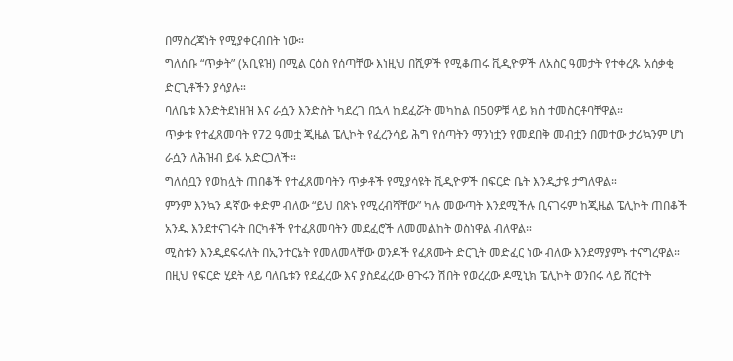በማስረጃነት የሚያቀርብበት ነው።
ግለሰቡ “ጥቃት” (አቢዩዝ) በሚል ርዕስ የሰጣቸው እነዚህ በሺዎች የሚቆጠሩ ቪዲዮዎች ለአስር ዓመታት የተቀረጹ አሰቃቂ ድርጊቶችን ያሳያሉ።
ባለቤቱ እንድትደነዘዝ እና ራሷን እንድስት ካደረገ በኋላ ከደፈሯት መካከል በ50ዎቹ ላይ ክስ ተመስርቶባቸዋል።
ጥቃቱ የተፈጸመባት የ72 ዓመቷ ጂዜል ፔሊኮት የፈረንሳይ ሕግ የሰጣትን ማንነቷን የመደበቅ መብቷን በመተው ታሪኳንም ሆነ ራሷን ለሕዝብ ይፋ አድርጋለች።
ግለሰቧን የወከሏት ጠበቆች የተፈጸመባትን ጥቃቶች የሚያሳዩት ቪዲዮዎች በፍርድ ቤት እንዲታዩ ታግለዋል።
ምንም እንኳን ዳኛው ቀድም ብለው “ይህ በጽኑ የሚረብሻቸው” ካሉ መውጣት እንደሚችሉ ቢናገሩም ከጂዜል ፔሊኮት ጠበቆች አንዱ እንደተናገሩት በርካቶች የተፈጸመባትን መደፈሮች ለመመልከት ወስነዋል ብለዋል።
ሚስቱን እንዲደፍሩለት በኢንተርኔት የመለመላቸው ወንዶች የፈጸሙት ድርጊት መድፈር ነው ብለው እንደማያምኑ ተናግረዋል።
በዚህ የፍርድ ሂደት ላይ ባለቤቱን የደፈረው እና ያስደፈረው ፀጉሩን ሽበት የወረረው ዶሚኒክ ፔሊኮት ወንበሩ ላይ ሸርተት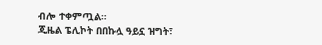ብሎ ተቀምጧል።
ጂዜል ፔሊኮት በበኩሏ ዓይኗ ዝግት፣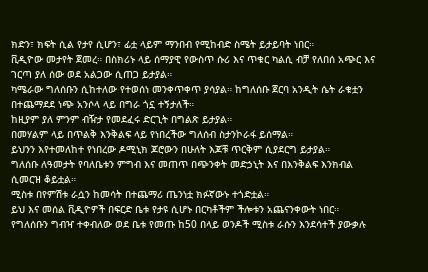ክድን፣ ክፍት ሲል የታየ ሲሆን፣ ፊቷ ላይም ማንበብ የሚከብድ ስሜት ይታይባት ነበር።
ቪዲዮው መታየት ጀመረ። በስክሪኑ ላይ ሰማያዊ የውስጥ ሱሪ እና ጥቁር ካልሲ ብቻ የለበሰ አጭር እና ገርጣ ያለ ሰው ወደ አልጋው ሲጠጋ ይታያል።
ካሜራው ግለሰቡን ሲከተለው የተወሰነ መንቀጥቀጥ ያሳያል። ከግለሰቡ ጀርባ አንዲት ሴት ራቁቷን በተጨማደደ ነጭ አንሶላ ላይ በግራ ጎኗ ተኝታለች።
ከዚያም ያለ ምንም ብዥታ የመደፈሩ ድርጊት በግልጽ ይታያል።
በመሃልም ላይ በጥልቅ እንቅልፍ ላይ የነበረችው ግለሰብ ስታንኮራፋ ይሰማል።
ይህንን እየተመለከተ የነበረው ዶሚኒክ ጆሮውን በሁለት እጆቹ ጥርቅም ሲያደርግ ይታያል።
ግለሰቡ ለዓመታት የባለቤቱን ምግብ እና መጠጥ በጭንቀት መድኃኒት እና በእንቅልፍ እንክብል ሲመርዝ ቆይቷል።
ሚስቱ በየምሽቱ ራሷን ከመሳት በተጨማሪ ጤንነቷ ክፉኛውኑ ተጎድቷል።
ይህ እና መሰል ቪዲዮዎች በፍርድ ቤቱ የታዩ ሲሆኑ በርካቶችም ችሎቱን አጨናንቀውት ነበር።
የግለሰቡን ግብዣ ተቀብለው ወደ ቤቱ የመጡ ከ50 በላይ ወንዶች ሚስቱ ራሱን እንደሳተች ያውቃሉ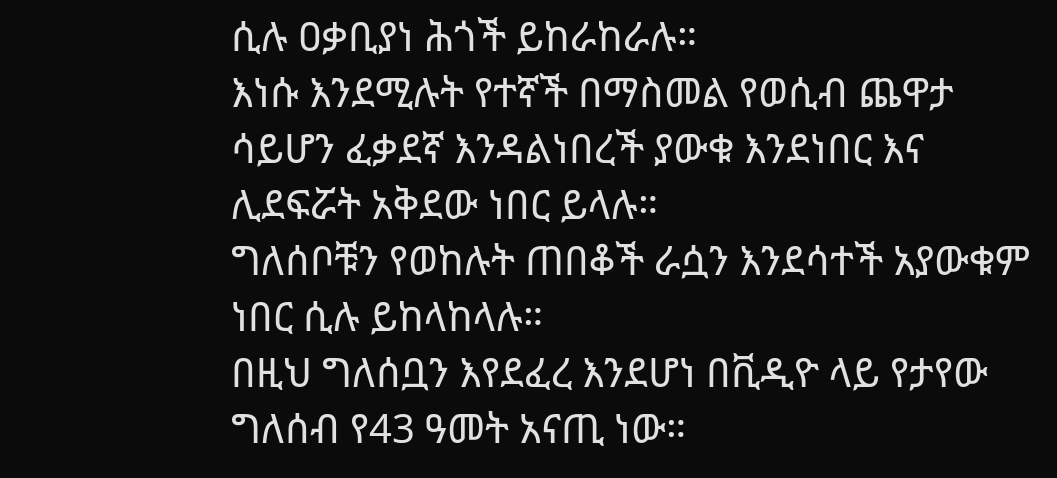ሲሉ ዐቃቢያነ ሕጎች ይከራከራሉ።
እነሱ እንደሚሉት የተኛች በማስመል የወሲብ ጨዋታ ሳይሆን ፈቃደኛ እንዳልነበረች ያውቁ እንደነበር እና ሊደፍሯት አቅደው ነበር ይላሉ።
ግለሰቦቹን የወከሉት ጠበቆች ራሷን እንደሳተች አያውቁም ነበር ሲሉ ይከላከላሉ።
በዚህ ግለሰቧን እየደፈረ እንደሆነ በቪዲዮ ላይ የታየው ግለሰብ የ43 ዓመት አናጢ ነው።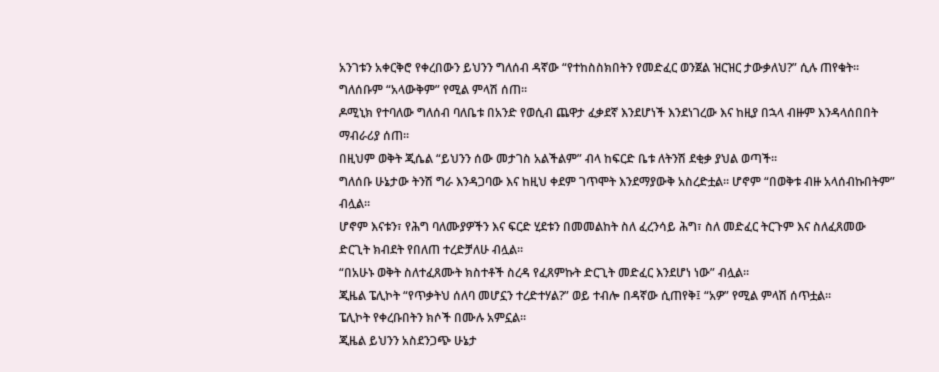አንገቱን አቀርቅሮ የቀረበውን ይህንን ግለሰብ ዳኛው “የተከስስክበትን የመድፈር ወንጀል ዝርዝር ታውቃለህ?” ሲሉ ጠየቁት።
ግለሰቡም “አላውቅም” የሚል ምላሽ ሰጠ።
ዶሚኒክ የተባለው ግለሰብ ባለቤቱ በአንድ የወሲብ ጨዋታ ፈቃደኛ እንደሆነች እንደነገረው እና ከዚያ በኋላ ብዙም እንዳላሰበበት ማብራሪያ ሰጠ።
በዚህም ወቅት ጂሴል “ይህንን ሰው መታገስ አልችልም” ብላ ከፍርድ ቤቱ ለትንሽ ደቂቃ ያህል ወጣች።
ግለሰቡ ሁኔታው ትንሽ ግራ እንዳጋባው እና ከዚህ ቀደም ገጥሞት እንደማያውቅ አስረድቷል። ሆኖም “በወቅቱ ብዙ አላሰብኩበትም” ብሏል።
ሆኖም እናቱን፣ የሕግ ባለሙያዎችን እና ፍርድ ሂደቱን በመመልከት ስለ ፈረንሳይ ሕግ፣ ስለ መድፈር ትርጉም እና ስለፈጸመው ድርጊት ክብደት የበለጠ ተረድቻለሁ ብሏል።
“በአሁኑ ወቅት ስለተፈጸሙት ክስተቶች ስረዳ የፈጸምኩት ድርጊት መድፈር እንደሆነ ነው” ብሏል።
ጂዜል ፔሊኮት “የጥቃትህ ሰለባ መሆኗን ተረድተሃል?” ወይ ተብሎ በዳኛው ሲጠየቅ፤ “አዎ” የሚል ምላሽ ሰጥቷል።
ፔሊኮት የቀረቡበትን ክሶች በሙሉ አምኗል።
ጂዜል ይህንን አስደንጋጭ ሁኔታ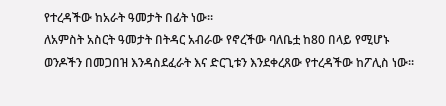የተረዳችው ከአራት ዓመታት በፊት ነው።
ለአምስት አስርት ዓመታት በትዳር አብራው የኖረችው ባለቤቷ ከ80 በላይ የሚሆኑ ወንዶችን በመጋበዝ እንዳስደፈራት እና ድርጊቱን እንደቀረጸው የተረዳችው ከፖሊስ ነው።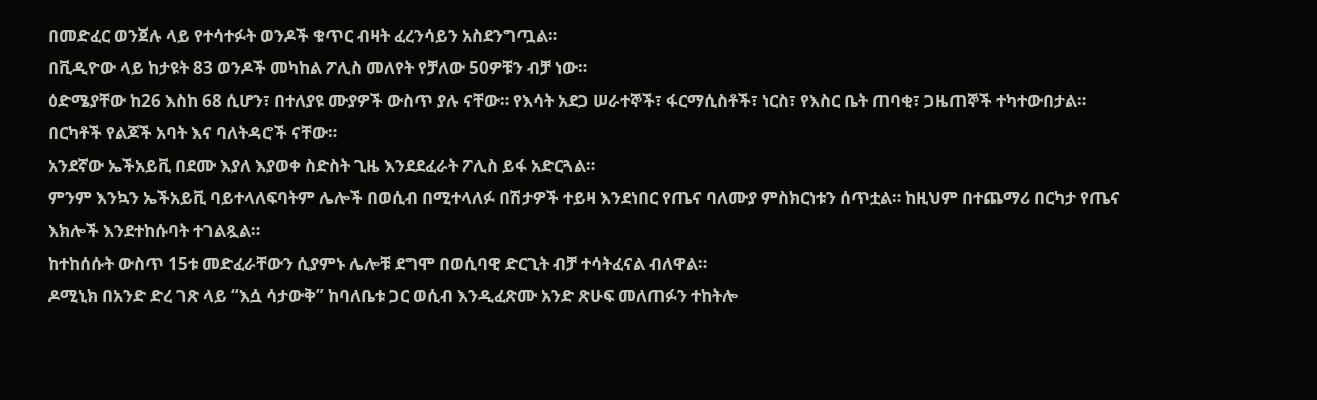በመድፈር ወንጀሉ ላይ የተሳተፉት ወንዶች ቁጥር ብዛት ፈረንሳይን አስደንግጧል።
በቪዲዮው ላይ ከታዩት 83 ወንዶች መካከል ፖሊስ መለየት የቻለው 50ዎቹን ብቻ ነው።
ዕድሜያቸው ከ26 እስከ 68 ሲሆን፣ በተለያዩ ሙያዎች ውስጥ ያሉ ናቸው። የእሳት አደጋ ሠራተኞች፣ ፋርማሲስቶች፣ ነርስ፣ የእስር ቤት ጠባቂ፣ ጋዜጠኞች ተካተውበታል። በርካቶች የልጆች አባት እና ባለትዳሮች ናቸው።
አንደኛው ኤችአይቪ በደሙ እያለ እያወቀ ስድስት ጊዜ እንደደፈራት ፖሊስ ይፋ አድርጓል።
ምንም እንኳን ኤችአይቪ ባይተላለፍባትም ሌሎች በወሲብ በሚተላለፉ በሽታዎች ተይዛ እንደነበር የጤና ባለሙያ ምስክርነቱን ሰጥቷል። ከዚህም በተጨማሪ በርካታ የጤና እክሎች እንደተከሱባት ተገልጿል።
ከተከሰሱት ውስጥ 15ቱ መድፈራቸውን ሲያምኑ ሌሎቹ ደግሞ በወሲባዊ ድርጊት ብቻ ተሳትፈናል ብለዋል።
ዶሚኒክ በአንድ ድረ ገጽ ላይ “እሷ ሳታውቅ” ከባለቤቱ ጋር ወሲብ እንዲፈጽሙ አንድ ጽሁፍ መለጠፉን ተከትሎ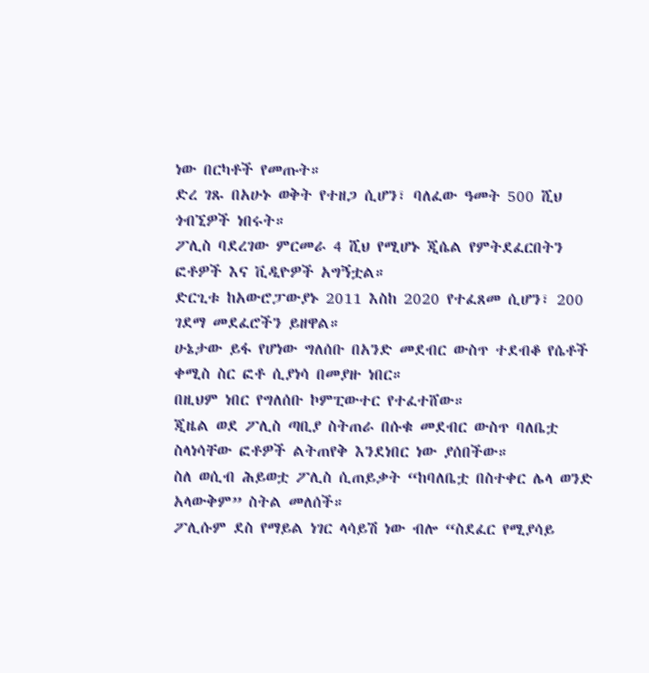ነው በርካቶች የመጡት።
ድረ ገጹ በአሁኑ ወቅት የተዘጋ ሲሆን፣ ባለፈው ዓመት 500 ሺህ ጎብኚዎች ነበሩት።
ፖሊስ ባደረገው ምርመራ 4 ሺህ የሚሆኑ ጂሴል የምትደፈርበትን ፎቶዎች እና ቪዲዮዎች አግኝቷል።
ድርጊቱ ከአውሮፓውያኑ 2011 እስከ 2020 የተፈጸመ ሲሆን፣ 200 ገደማ መደፈሮችን ይዘዋል።
ሁኔታው ይፋ የሆነው ግለሰቡ በአንድ መደብር ውስጥ ተደብቆ የሴቶች ቀሚስ ስር ፎቶ ሲያነሳ በመያዙ ነበር።
በዚህም ነበር የግለሰቡ ኮምፒውተር የተፈተሸው።
ጂዜል ወደ ፖሊስ ጣቢያ ስትጠራ በሱቁ መደብር ውስጥ ባለቤቷ ስላነሳቸው ፎቶዎች ልትጠየቅ እንደነበር ነው ያሰበችው።
ስለ ወሲብ ሕይወቷ ፖሊስ ሲጠይቃት “ከባለቤቷ በስተቀር ሌላ ወንድ አላውቅም” ስትል መለሰች።
ፖሊሱም ደስ የማይል ነገር ላሳይሽ ነው ብሎ “ስደፈር የሚያሳይ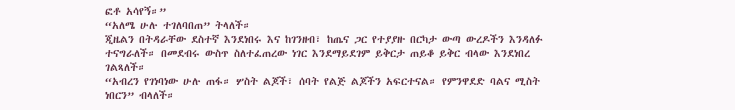ፎቶ አሳየኝ።”
“አለሜ ሁሉ ተገለባበጠ” ትላለች።
ጂዜልን በትዳራቸው ደስተኛ እንደነበሩ እና ከገንዘብ፣ ከጤና ጋር የተያያዙ በርካታ ውጣ ውረዶችን እንዳለፉ ተናግራለች። በመደብሩ ውስጥ ስለተፈጠረው ነገር እንደማይደገም ይቅርታ ጠይቆ ይቅር ብላው እንደነበረ ገልጻለች።
“አብረን የገነባነው ሁሉ ጠፋ። ሦስት ልጆች፣ ሰባት የልጅ ልጆችን አፍርተናል። የምንዋደድ ባልና ሚስት ነበርን” ብላለች።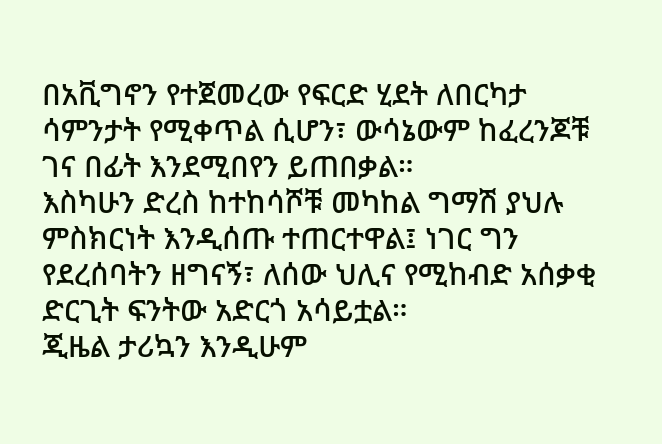በአቪግኖን የተጀመረው የፍርድ ሂደት ለበርካታ ሳምንታት የሚቀጥል ሲሆን፣ ውሳኔውም ከፈረንጆቹ ገና በፊት እንደሚበየን ይጠበቃል።
እስካሁን ድረስ ከተከሳሾቹ መካከል ግማሽ ያህሉ ምስክርነት እንዲሰጡ ተጠርተዋል፤ ነገር ግን የደረሰባትን ዘግናኝ፣ ለሰው ህሊና የሚከብድ አሰቃቂ ድርጊት ፍንትው አድርጎ አሳይቷል።
ጂዜል ታሪኳን እንዲሁም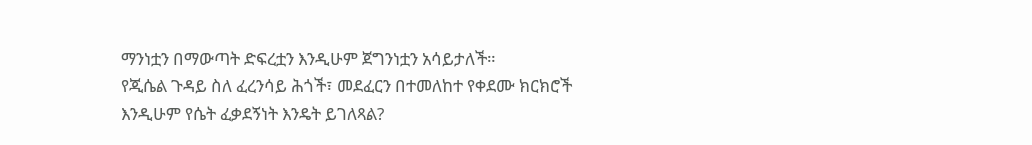ማንነቷን በማውጣት ድፍረቷን እንዲሁም ጀግንነቷን አሳይታለች።
የጂሴል ጉዳይ ስለ ፈረንሳይ ሕጎች፣ መደፈርን በተመለከተ የቀደሙ ክርክሮች እንዲሁም የሴት ፈቃደኝነት እንዴት ይገለጻል?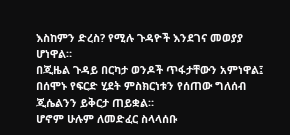እስከምን ድረስ? የሚሉ ጉዳዮች እንደገና መወያያ ሆነዋል።
በጂዜል ጉዳይ በርካታ ወንዶች ጥፋታቸውን አምነዋል፤ በሰሞኑ የፍርድ ሂደት ምስክርነቱን የሰጠው ግለሰብ ጂሴልንን ይቅርታ ጠይቋል።
ሆኖም ሁሉም ለመድፈር ስላላሰቡ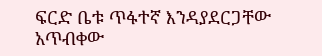ፍርድ ቤቱ ጥፋተኛ እንዳያደርጋቸው አጥብቀው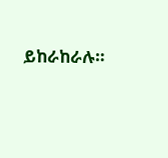ይከራከራሉ።